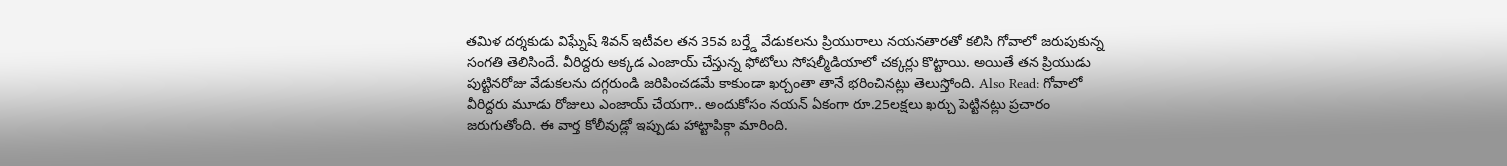తమిళ దర్శకుడు విఘ్నేష్ శివన్ ఇటీవల తన 35వ బర్త్డే వేడుకలను ప్రియురాలు నయనతారతో కలిసి గోవాలో జరుపుకున్న సంగతి తెలిసిందే. వీరిద్దరు అక్కడ ఎంజాయ్ చేస్తున్న ఫోటోలు సోషల్మీడియాలో చక్కర్లు కొట్టాయి. అయితే తన ప్రియుడు పుట్టినరోజు వేడుకలను దగ్గరుండి జరిపించడమే కాకుండా ఖర్చంతా తానే భరించినట్లు తెలుస్తోంది. Also Read: గోవాలో వీరిద్దరు మూడు రోజులు ఎంజాయ్ చేయగా.. అందుకోసం నయన్ ఏకంగా రూ.25లక్షలు ఖర్చు పెట్టినట్లు ప్రచారం జరుగుతోంది. ఈ వార్త కోలీవుడ్లో ఇప్పుడు హాట్టాపిక్గా మారింది.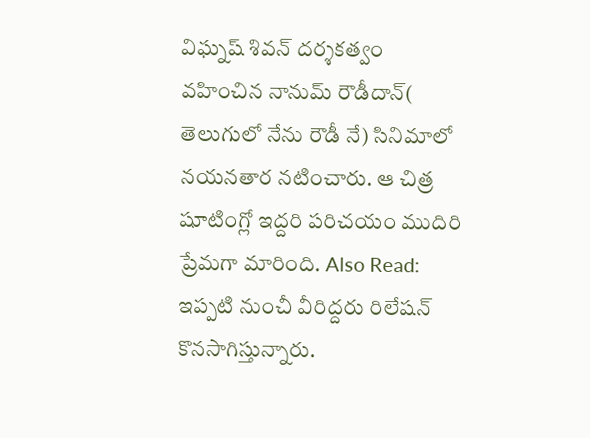విఘ్నష్ శివన్ దర్శకత్వం వహించిన నానుమ్ రౌడీదాన్( తెలుగులో నేను రౌడీ నే) సినిమాలో నయనతార నటించారు. ఆ చిత్ర షూటింగ్లో ఇద్దరి పరిచయం ముదిరి ప్రేమగా మారింది. Also Read: ఇప్పటి నుంచీ వీరిద్దరు రిలేషన్ కొనసాగిస్తున్నారు.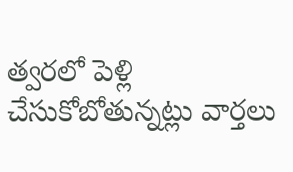త్వరలో పెళ్లి చేసుకోబోతున్నట్లు వార్తలు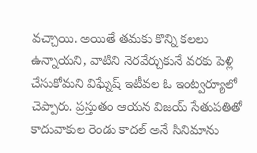వచ్చాయి. అయితే తమకు కొన్ని కలలు ఉన్నాయని, వాటిని నెరవేర్చుకునే వరకు పెళ్లి చేసుకోమని విఘ్నేష్ ఇటీవల ఓ ఇంట్వర్యూలో చెప్పారు. ప్రస్తుతం ఆయన విజయ్ సేతుపతితో కాదువాకుల రెండు కాదల్ అనే సినిమాను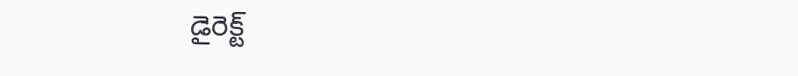డైరెక్ట్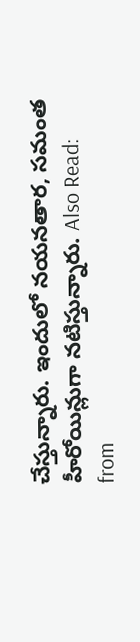చేస్తున్నారు. ఇందులో నయనతార, సమంత హీరోయిన్లుగా నటిస్తున్నారు. Also Read:
from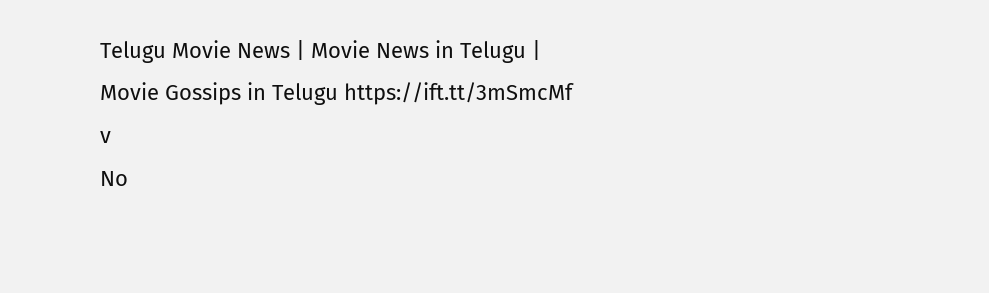Telugu Movie News | Movie News in Telugu | Movie Gossips in Telugu https://ift.tt/3mSmcMf
v
No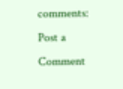comments:
Post a Comment